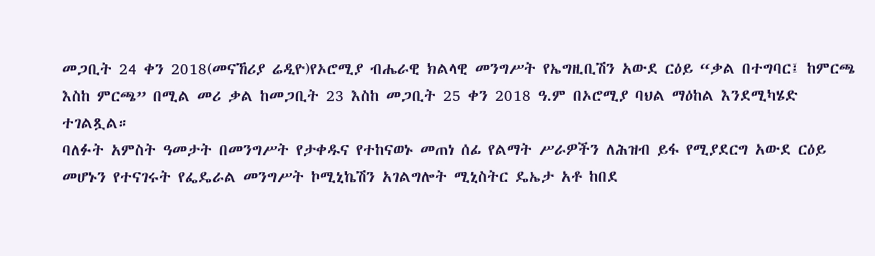መጋቢት 24 ቀን 2018(መናኸሪያ ሬዲዮ)የኦሮሚያ ብሔራዊ ክልላዊ መንግሥት የኤግዚቢሽን አውደ ርዕይ “ቃል በተግባር፤ ከምርጫ እስከ ምርጫ” በሚል መሪ ቃል ከመጋቢት 23 እስከ መጋቢት 25 ቀን 2018 ዓ.ም በኦሮሚያ ባህል ማዕከል እንደሚካሄድ ተገልጿል።
ባለፉት አምስት ዓመታት በመንግሥት የታቀዱና የተከናወኑ መጠነ ሰፊ የልማት ሥራዎችን ለሕዝብ ይፋ የሚያደርግ አውደ ርዕይ መሆኑን የተናገሩት የፌዴራል መንግሥት ኮሚኒኬሽን አገልግሎት ሚኒስትር ዴኤታ አቶ ከበደ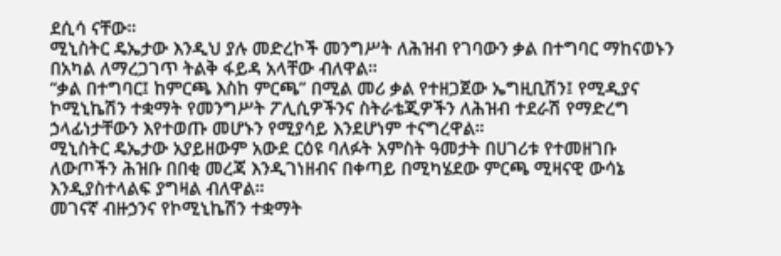ደሲሳ ናቸው።
ሚኒስትር ዴኤታው እንዲህ ያሉ መድረኮች መንግሥት ለሕዝብ የገባውን ቃል በተግባር ማከናወኑን በአካል ለማረጋገጥ ትልቅ ፋይዳ አላቸው ብለዋል።
“ቃል በተግባር፤ ከምርጫ እስከ ምርጫ” በሚል መሪ ቃል የተዘጋጀው ኤግዚቢሽን፤ የሚዲያና ኮሚኒኬሽን ተቋማት የመንግሥት ፖሊሲዎችንና ስትራቴጂዎችን ለሕዝብ ተደራሽ የማድረግ ኃላፊነታቸውን እየተወጡ መሆኑን የሚያሳይ እንደሆነም ተናግረዋል።
ሚኒስትር ዴኤታው አያይዘውም አውደ ርዕዩ ባለፉት አምስት ዓመታት በሀገሪቱ የተመዘገቡ ለውጦችን ሕዝቡ በበቂ መረጃ እንዲገነዘብና በቀጣይ በሚካሄደው ምርጫ ሚዛናዊ ውሳኔ እንዲያስተላልፍ ያግዛል ብለዋል።
መገናኛ ብዙኃንና የኮሚኒኬሽን ተቋማት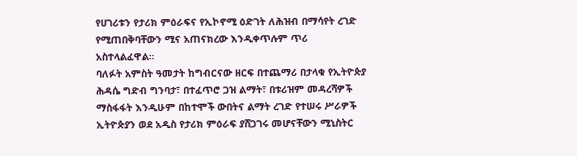የሀገሪቱን የታሪክ ምዕራፍና የኢኮኖሚ ዕድገት ለሕዝብ በማሳየት ረገድ የሚጠበቅባቸውን ሚና አጠናክረው እንዲቀጥሉም ጥሪ አስተላልፈዋል።
ባለፉት አምስት ዓመታት ከግብርናው ዘርፍ በተጨማሪ በታላቁ የኢትዮጵያ ሕዳሴ ግድብ ግንባታ፣ በተፈጥሮ ጋዝ ልማት፣ በቱሪዝም መዳረሻዎች ማስፋፋት እንዲሁም በከተሞች ውበትና ልማት ረገድ የተሠሩ ሥራዎች ኢትዮጵያን ወደ አዲስ የታሪክ ምዕራፍ ያሸጋገሩ መሆናቸውን ሚኒስትር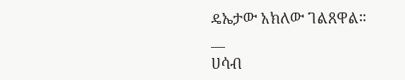ዴኤታው አክለው ገልጸዋል።
__
ሀሳብ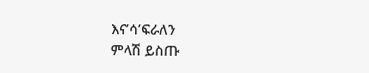እና’ሳ’ፍራለን
ምላሽ ይስጡ